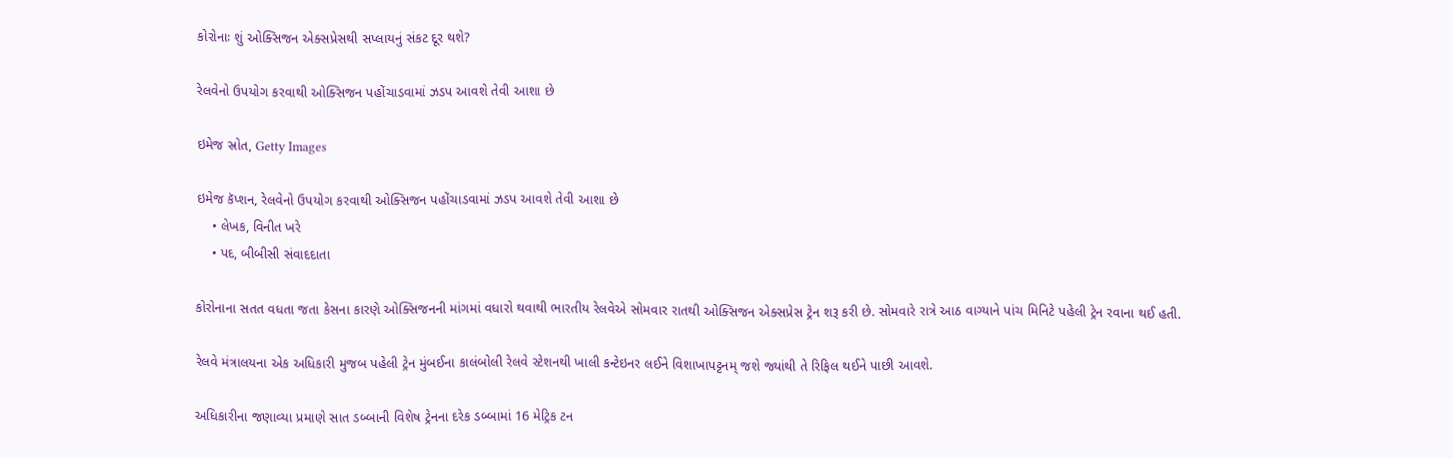કોરોનાઃ શું ઓક્સિજન એક્સપ્રેસથી સપ્લાયનું સંકટ દૂર થશે?

રેલવેનો ઉપયોગ કરવાથી ઓક્સિજન પહોંચાડવામાં ઝડપ આવશે તેવી આશા છે

ઇમેજ સ્રોત, Getty Images

ઇમેજ કૅપ્શન, રેલવેનો ઉપયોગ કરવાથી ઓક્સિજન પહોંચાડવામાં ઝડપ આવશે તેવી આશા છે
    • લેખક, વિનીત ખરે
    • પદ, બીબીસી સંવાદદાતા

કોરોનાના સતત વધતા જતા કેસના કારણે ઓક્સિજનની માંગમાં વધારો થવાથી ભારતીય રેલવેએ સોમવાર રાતથી ઓક્સિજન એક્સપ્રેસ ટ્રેન શરૂ કરી છે. સોમવારે રાત્રે આઠ વાગ્યાને પાંચ મિનિટે પહેલી ટ્રેન રવાના થઈ હતી.

રેલવે મંત્રાલયના એક અધિકારી મુજબ પહેલી ટ્રેન મુંબઈના કાલંબોલી રેલવે સ્ટેશનથી ખાલી કન્ટેઇનર લઈને વિશાખાપટ્ટનમ્ જશે જ્યાંથી તે રિફિલ થઈને પાછી આવશે.

અધિકારીના જણાવ્યા પ્રમાણે સાત ડબ્બાની વિશેષ ટ્રેનના દરેક ડબ્બામાં 16 મેટ્રિક ટન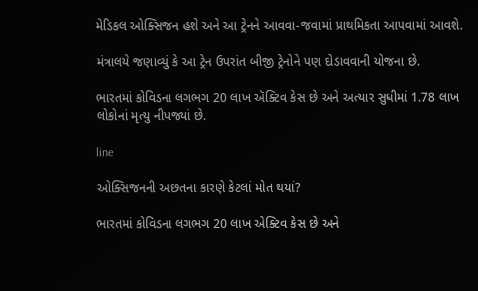મેડિકલ ઓક્સિજન હશે અને આ ટ્રેનને આવવા-જવામાં પ્રાથમિકતા આપવામાં આવશે.

મંત્રાલયે જણાવ્યું કે આ ટ્રેન ઉપરાંત બીજી ટ્રેનોને પણ દોડાવવાની યોજના છે.

ભારતમાં કોવિડના લગભગ 20 લાખ ઍક્ટિવ કેસ છે અને અત્યાર સુધીમાં 1.78 લાખ લોકોનાં મૃત્યુ નીપજ્યાં છે.

line

ઓક્સિજનની અછતના કારણે કેટલાં મોત થયાં?

ભારતમાં કોવિડના લગભગ 20 લાખ એક્ટિવ કેસ છે અને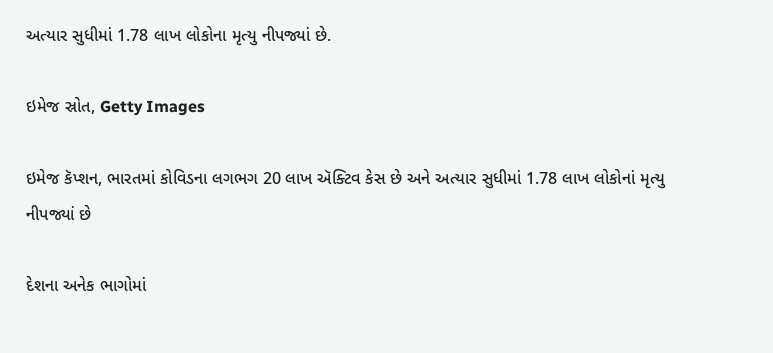અત્યાર સુધીમાં 1.78 લાખ લોકોના મૃત્યુ નીપજ્યાં છે.

ઇમેજ સ્રોત, Getty Images

ઇમેજ કૅપ્શન, ભારતમાં કોવિડના લગભગ 20 લાખ ઍક્ટિવ કેસ છે અને અત્યાર સુધીમાં 1.78 લાખ લોકોનાં મૃત્યુ નીપજ્યાં છે

દેશના અનેક ભાગોમાં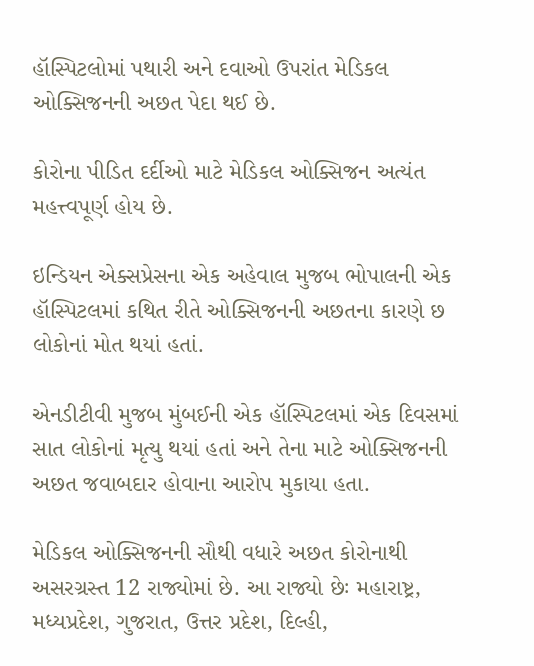હૉસ્પિટલોમાં પથારી અને દવાઓ ઉપરાંત મેડિકલ ઓક્સિજનની અછત પેદા થઈ છે.

કોરોના પીડિત દર્દીઓ માટે મેડિકલ ઓક્સિજન અત્યંત મહત્ત્વપૂર્ણ હોય છે.

ઇન્ડિયન એક્સપ્રેસના એક અહેવાલ મુજબ ભોપાલની એક હૉસ્પિટલમાં કથિત રીતે ઓક્સિજનની અછતના કારણે છ લોકોનાં મોત થયાં હતાં.

એનડીટીવી મુજબ મુંબઈની એક હૉસ્પિટલમાં એક દિવસમાં સાત લોકોનાં મૃત્યુ થયાં હતાં અને તેના માટે ઓક્સિજનની અછત જવાબદાર હોવાના આરોપ મુકાયા હતા.

મેડિકલ ઓક્સિજનની સૌથી વધારે અછત કોરોનાથી અસરગ્રસ્ત 12 રાજ્યોમાં છે. આ રાજ્યો છેઃ મહારાષ્ટ્ર, મધ્યપ્રદેશ, ગુજરાત, ઉત્તર પ્રદેશ, દિલ્હી,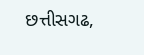છત્તીસગઢ,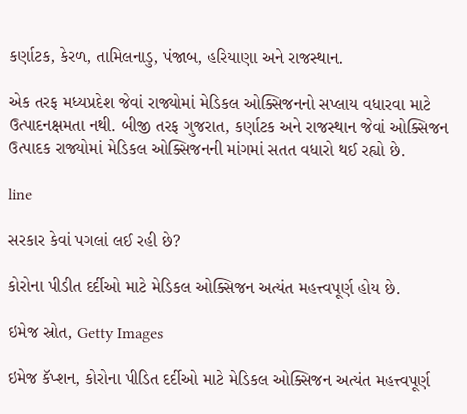કર્ણાટક, કેરળ, તામિલનાડુ, પંજાબ, હરિયાણા અને રાજસ્થાન.

એક તરફ મધ્યપ્રદેશ જેવાં રાજ્યોમાં મેડિકલ ઓક્સિજનનો સપ્લાય વધારવા માટે ઉત્પાદનક્ષમતા નથી. બીજી તરફ ગુજરાત, કર્ણાટક અને રાજસ્થાન જેવાં ઓક્સિજન ઉત્પાદક રાજ્યોમાં મેડિકલ ઓક્સિજનની માંગમાં સતત વધારો થઈ રહ્યો છે.

line

સરકાર કેવાં પગલાં લઈ રહી છે?

કોરોના પીડીત દર્દીઓ માટે મેડિકલ ઓક્સિજન અત્યંત મહત્ત્વપૂર્ણ હોય છે.

ઇમેજ સ્રોત, Getty Images

ઇમેજ કૅપ્શન, કોરોના પીડિત દર્દીઓ માટે મેડિકલ ઓક્સિજન અત્યંત મહત્ત્વપૂર્ણ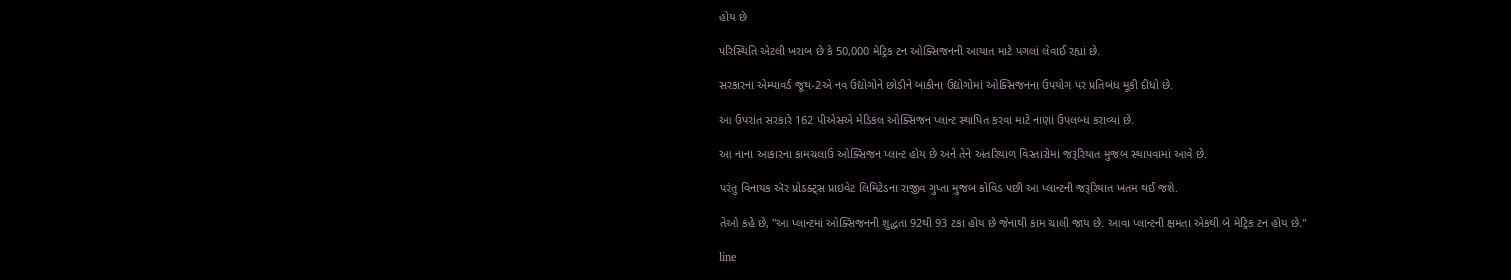હોય છે

પરિસ્થિતિ એટલી ખરાબ છે કે 50,000 મેટ્રિક ટન ઓક્સિજનની આયાત માટે પગલાં લેવાઈ રહ્યાં છે.

સરકારના એમ્પાવર્ડ જૂથ-2એ નવ ઉદ્યોગોને છોડીને બાકીના ઉદ્યોગોમાં ઓક્સિજનના ઉપયોગ પર પ્રતિબંધ મૂકી દીધો છે.

આ ઉપરાંત સરકારે 162 પીએસએ મેડિકલ ઓક્સિજન પ્લાન્ટ સ્થાપિત કરવા માટે નાણાં ઉપલબ્ધ કરાવ્યાં છે.

આ નાના આકારના કામચલાઉ ઓક્સિજન પ્લાન્ટ હોય છે અને તેને અંતરિયાળ વિસ્તારોમાં જરૂરિયાત મુજબ સ્થાપવામાં આવે છે.

પરંતુ વિનાયક ઍર પ્રોડક્ટ્સ પ્રાઇવેટ લિમિટેડના રાજીવ ગુપ્તા મુજબ કોવિડ પછી આ પ્લાન્ટની જરૂરિયાત ખતમ થઈ જશે.

તેઓ કહે છે, "આ પ્લાન્ટમાં ઓક્સિજનની શુદ્ધતા 92થી 93 ટકા હોય છે જેનાથી કામ ચાલી જાય છે. આવા પ્લાન્ટની ક્ષમતા એકથી બે મેટ્રિક ટન હોય છે."

line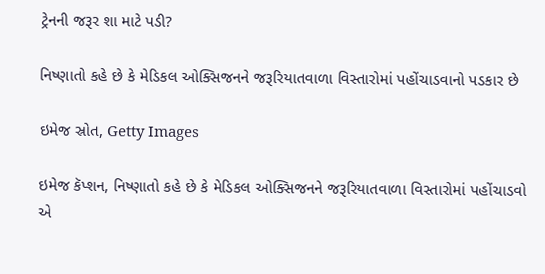ટ્રેનની જરૂર શા માટે પડી?

નિષ્ણાતો કહે છે કે મેડિકલ ઓક્સિજનને જરૂરિયાતવાળા વિસ્તારોમાં પહોંચાડવાનો પડકાર છે

ઇમેજ સ્રોત, Getty Images

ઇમેજ કૅપ્શન, નિષ્ણાતો કહે છે કે મેડિકલ ઓક્સિજનને જરૂરિયાતવાળા વિસ્તારોમાં પહોંચાડવો એ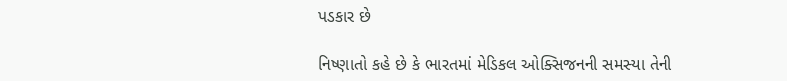પડકાર છે

નિષ્ણાતો કહે છે કે ભારતમાં મેડિકલ ઓક્સિજનની સમસ્યા તેની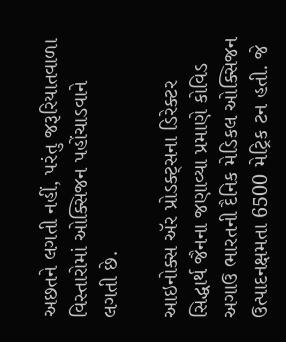અછતને લગતી નહીં, પરંતુ જરૂરિયાતવાળા વિસ્તારોમાં ઓક્સિજન પહોંચાડવાને લગતી છે.

આઇનોક્સ ઍર પ્રોડક્ટ્સના ડિરેક્ટર સિદ્ધાર્થ જૈનના જણાવ્યા પ્રમાણે કોવિડ અગાઉ ભારતની દૈનિક મેડિકલ ઓક્સિજન ઉત્પાદનક્ષમતા 6500 મેટ્રિક ટન હતી. જે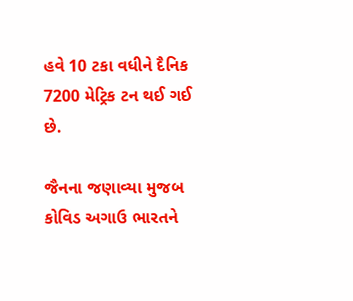હવે 10 ટકા વધીને દૈનિક 7200 મેટ્રિક ટન થઈ ગઈ છે.

જૈનના જણાવ્યા મુજબ કોવિડ અગાઉ ભારતને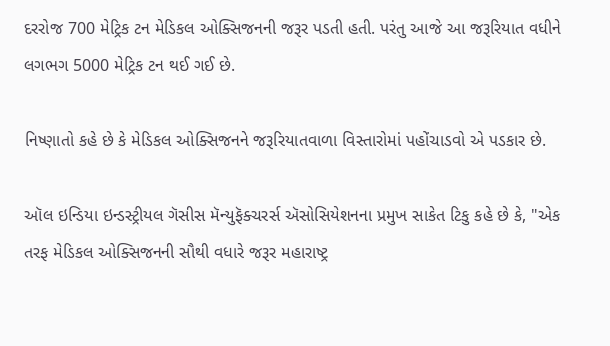દરરોજ 700 મેટ્રિક ટન મેડિકલ ઓક્સિજનની જરૂર પડતી હતી. પરંતુ આજે આ જરૂરિયાત વધીને લગભગ 5000 મેટ્રિક ટન થઈ ગઈ છે.

નિષ્ણાતો કહે છે કે મેડિકલ ઓક્સિજનને જરૂરિયાતવાળા વિસ્તારોમાં પહોંચાડવો એ પડકાર છે.

ઑલ ઇન્ડિયા ઇન્ડસ્ટ્રીયલ ગૅસીસ મૅન્યુફૅક્ચરર્સ ઍસોસિયેશનના પ્રમુખ સાકેત ટિકુ કહે છે કે, "એક તરફ મેડિકલ ઓક્સિજનની સૌથી વધારે જરૂર મહારાષ્ટ્ર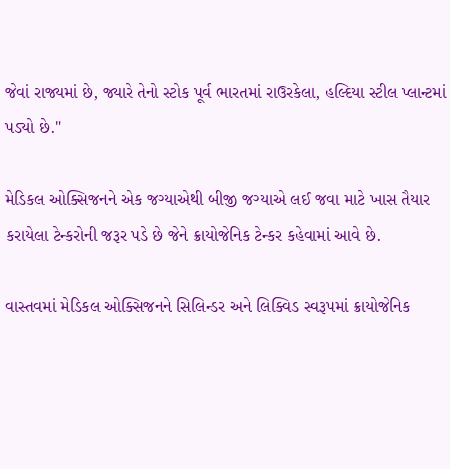જેવાં રાજ્યમાં છે, જ્યારે તેનો સ્ટોક પૂર્વ ભારતમાં રાઉરકેલા, હલ્દિયા સ્ટીલ પ્લાન્ટમાં પડ્યો છે."

મેડિકલ ઓક્સિજનને એક જગ્યાએથી બીજી જગ્યાએ લઈ જવા માટે ખાસ તૈયાર કરાયેલા ટેન્કરોની જરૂર પડે છે જેને ક્રાયોજેનિક ટેન્કર કહેવામાં આવે છે.

વાસ્તવમાં મેડિકલ ઓક્સિજનને સિલિન્ડર અને લિક્વિડ સ્વરૂપમાં ક્રાયોજેનિક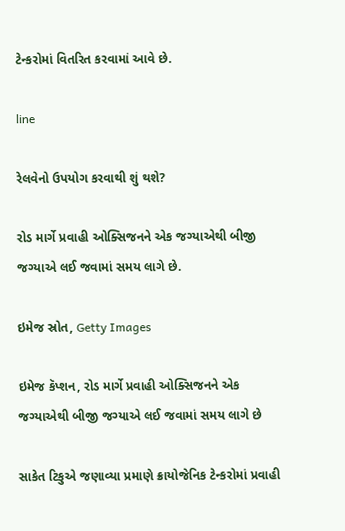ટેન્કરોમાં વિતરિત કરવામાં આવે છે.

line

રેલવેનો ઉપયોગ કરવાથી શું થશે?

રોડ માર્ગે પ્રવાહી ઓક્સિજનને એક જગ્યાએથી બીજી જગ્યાએ લઈ જવામાં સમય લાગે છે.

ઇમેજ સ્રોત, Getty Images

ઇમેજ કૅપ્શન, રોડ માર્ગે પ્રવાહી ઓક્સિજનને એક જગ્યાએથી બીજી જગ્યાએ લઈ જવામાં સમય લાગે છે

સાકેત ટિકુએ જણાવ્યા પ્રમાણે ક્રાયોજેનિક ટેન્કરોમાં પ્રવાહી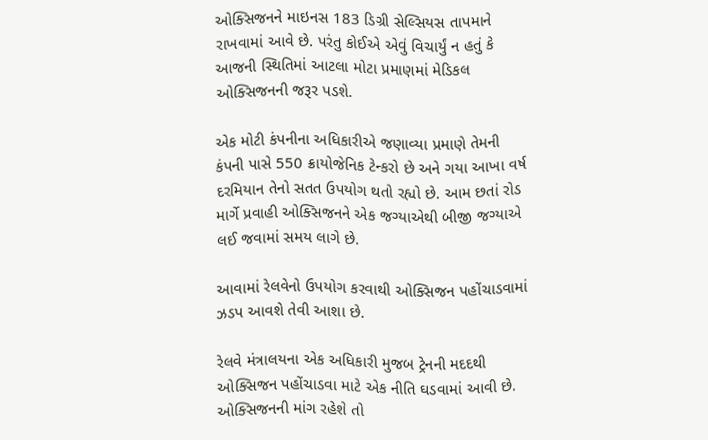ઓક્સિજનને માઇનસ 183 ડિગ્રી સેલ્સિયસ તાપમાને રાખવામાં આવે છે. પરંતુ કોઈએ એવું વિચાર્યું ન હતું કે આજની સ્થિતિમાં આટલા મોટા પ્રમાણમાં મેડિકલ ઓક્સિજનની જરૂર પડશે.

એક મોટી કંપનીના અધિકારીએ જણાવ્યા પ્રમાણે તેમની કંપની પાસે 550 ક્રાયોજેનિક ટેન્કરો છે અને ગયા આખા વર્ષ દરમિયાન તેનો સતત ઉપયોગ થતો રહ્યો છે. આમ છતાં રોડ માર્ગે પ્રવાહી ઓક્સિજનને એક જગ્યાએથી બીજી જગ્યાએ લઈ જવામાં સમય લાગે છે.

આવામાં રેલવેનો ઉપયોગ કરવાથી ઓક્સિજન પહોંચાડવામાં ઝડપ આવશે તેવી આશા છે.

રેલવે મંત્રાલયના એક અધિકારી મુજબ ટ્રેનની મદદથી ઓક્સિજન પહોંચાડવા માટે એક નીતિ ઘડવામાં આવી છે. ઓક્સિજનની માંગ રહેશે તો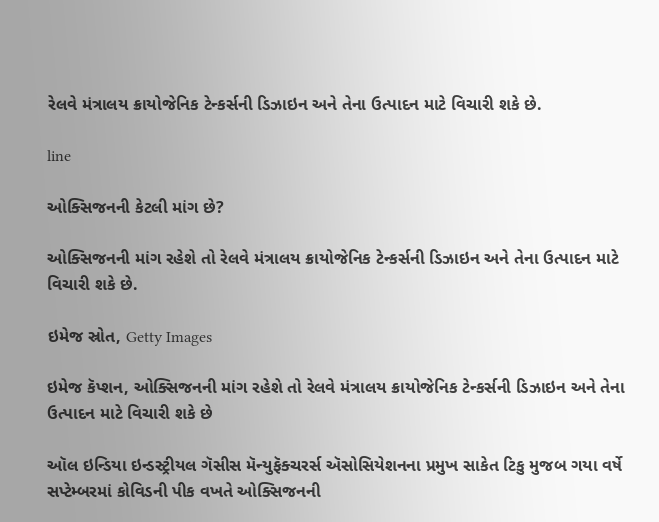રેલવે મંત્રાલય ક્રાયોજેનિક ટેન્કર્સની ડિઝાઇન અને તેના ઉત્પાદન માટે વિચારી શકે છે.

line

ઓક્સિજનની કેટલી માંગ છે?

ઓક્સિજનની માંગ રહેશે તો રેલવે મંત્રાલય ક્રાયોજેનિક ટેન્કર્સની ડિઝાઇન અને તેના ઉત્પાદન માટે વિચારી શકે છે.

ઇમેજ સ્રોત, Getty Images

ઇમેજ કૅપ્શન, ઓક્સિજનની માંગ રહેશે તો રેલવે મંત્રાલય ક્રાયોજેનિક ટેન્કર્સની ડિઝાઇન અને તેના ઉત્પાદન માટે વિચારી શકે છે

ઑલ ઇન્ડિયા ઇન્ડસ્ટ્રીયલ ગૅસીસ મૅન્યુફૅક્ચરર્સ ઍસોસિયેશનના પ્રમુખ સાકેત ટિકુ મુજબ ગયા વર્ષે સપ્ટેમ્બરમાં કોવિડની પીક વખતે ઓક્સિજનની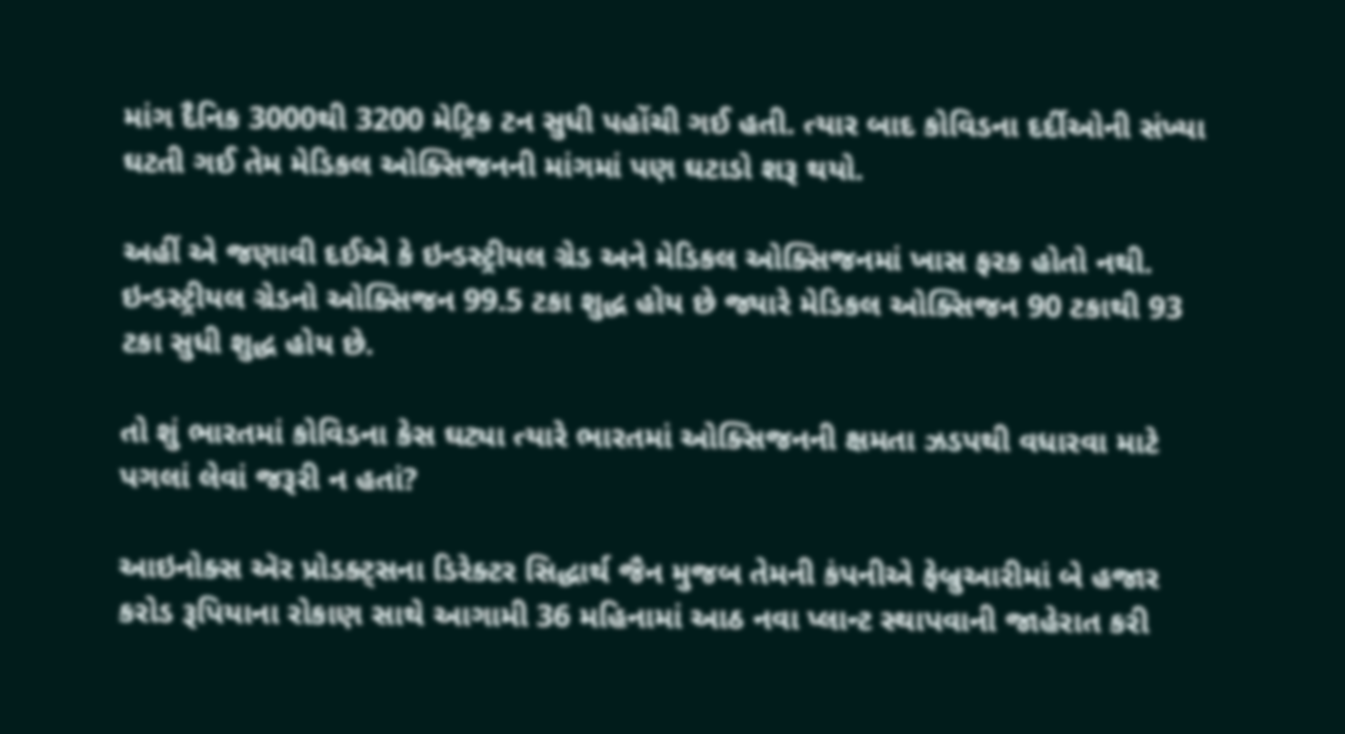માંગ દૈનિક 3000થી 3200 મેટ્રિક ટન સુધી પહોંચી ગઈ હતી. ત્યાર બાદ કોવિડના દર્દીઓની સંખ્યા ઘટતી ગઈ તેમ મેડિકલ ઓક્સિજનની માંગમાં પણ ઘટાડો શરૂ થયો.

અહીં એ જણાવી દઈએ કે ઇન્ડસ્ટ્રીયલ ગ્રેડ અને મેડિકલ ઓક્સિજનમાં ખાસ ફરક હોતો નથી. ઇન્ડસ્ટ્રીયલ ગ્રેડનો ઓક્સિજન 99.5 ટકા શુદ્ધ હોય છે જ્યારે મેડિકલ ઓક્સિજન 90 ટકાથી 93 ટકા સુધી શુદ્ધ હોય છે.

તો શું ભારતમાં કોવિડના કેસ ઘટ્યા ત્યારે ભારતમાં ઓક્સિજનની ક્ષમતા ઝડપથી વધારવા માટે પગલાં લેવાં જરૂરી ન હતાં?

આઇનોક્સ ઍર પ્રોડક્ટ્સના ડિરેક્ટર સિદ્ધાર્થ જૈન મુજબ તેમની કંપનીએ ફેબ્રુઆરીમાં બે હજાર કરોડ રૂપિયાના રોકાણ સાથે આગામી 36 મહિનામાં આઠ નવા પ્લાન્ટ સ્થાપવાની જાહેરાત કરી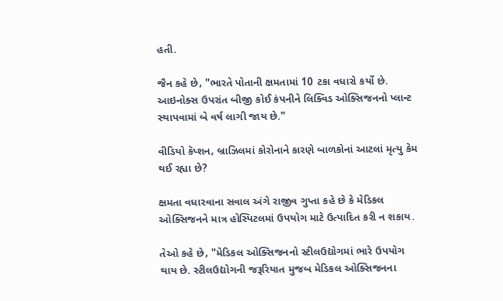હતી.

જૈન કહે છે, "ભારતે પોતાની ક્ષમતામાં 10 ટકા વધારો કર્યો છે. આઇનોક્સ ઉપરાંત બીજી કોઈ કંપનીને લિક્વિડ ઓક્સિજનનો પ્લાન્ટ સ્થાપવામાં બે વર્ષ લાગી જાય છે."

વીડિયો કૅપ્શન, બ્રાઝિલમાં કોરોનાને કારણે બાળકોનાં આટલાં મૃત્યુ કેમ થઈ રહ્યા છે?

ક્ષમતા વધારવાના સવાલ અંગે રાજીવ ગુપ્તા કહે છે કે મેડિકલ ઓક્સિજનને માત્ર હોસ્પિટલમાં ઉપયોગ માટે ઉત્પાદિત કરી ન શકાય.

તેઓ કહે છે, "મેડિકલ ઓક્સિજનનો સ્ટીલઉદ્યોગમાં ભારે ઉપયોગ થાય છે. સ્ટીલઉદ્યોગની જરૂરિયાત મુજબ મેડિકલ ઓક્સિજનના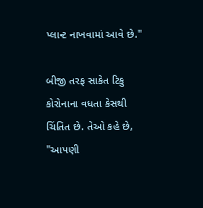પ્લાન્ટ નાખવામાં આવે છે."

બીજી તરફ સાકેત ટિકુ કોરોનાના વધતા કેસથી ચિંતિત છે. તેઓ કહે છે, "આપણી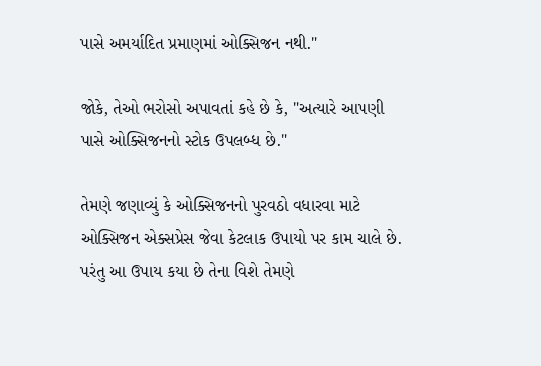પાસે અમર્યાદિત પ્રમાણમાં ઓક્સિજન નથી."

જોકે, તેઓ ભરોસો અપાવતાં કહે છે કે, "અત્યારે આપણી પાસે ઓક્સિજનનો સ્ટોક ઉપલબ્ધ છે."

તેમણે જણાવ્યું કે ઓક્સિજનનો પુરવઠો વધારવા માટે ઓક્સિજન એક્સપ્રેસ જેવા કેટલાક ઉપાયો પર કામ ચાલે છે. પરંતુ આ ઉપાય કયા છે તેના વિશે તેમણે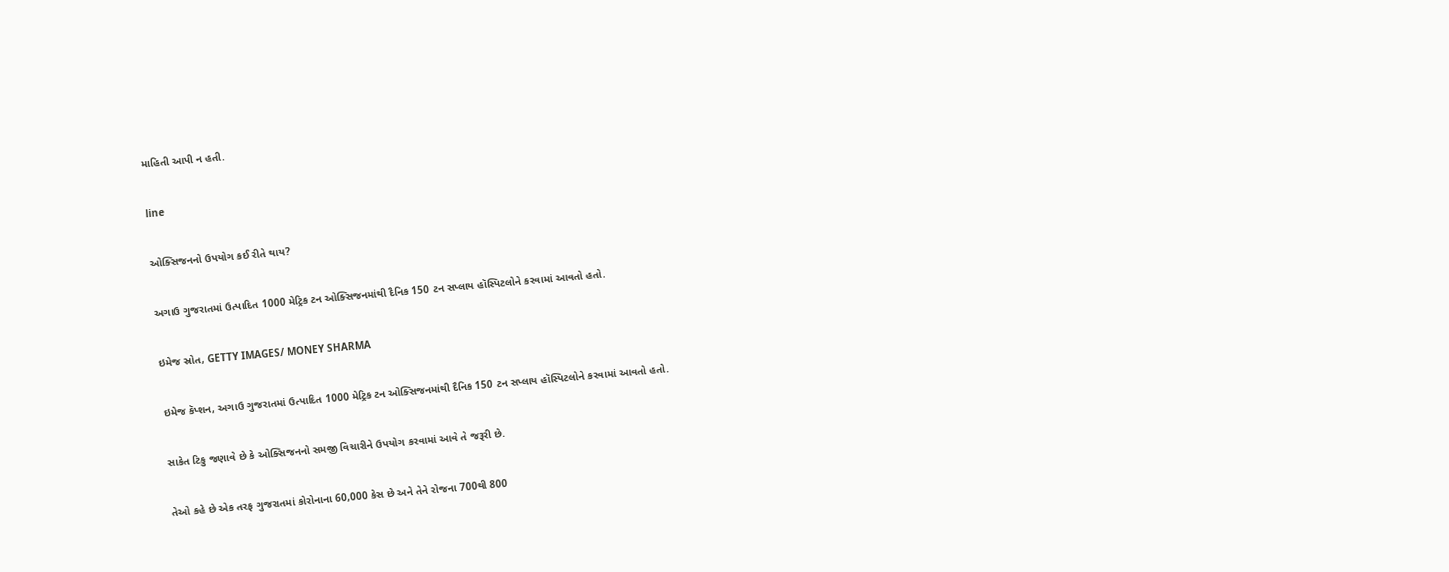માહિતી આપી ન હતી.

line

ઓક્સિજનનો ઉપયોગ કઈ રીતે થાય?

અગાઉ ગુજરાતમાં ઉત્પાદિત 1000 મેટ્રિક ટન ઓક્સિજનમાંથી દૈનિક 150 ટન સપ્લાય હૉસ્પિટલોને કરવામાં આવતો હતો.

ઇમેજ સ્રોત, GETTY IMAGES/ MONEY SHARMA

ઇમેજ કૅપ્શન, અગાઉ ગુજરાતમાં ઉત્પાદિત 1000 મેટ્રિક ટન ઓક્સિજનમાંથી દૈનિક 150 ટન સપ્લાય હૉસ્પિટલોને કરવામાં આવતો હતો.

સાકેત ટિકુ જણાવે છે કે ઓક્સિજનનો સમજી વિચારીને ઉપયોગ કરવામાં આવે તે જરૂરી છે.

તેઓ કહે છે એક તરફ ગુજરાતમાં કોરોનાના 60,000 કેસ છે અને તેને રોજના 700થી 800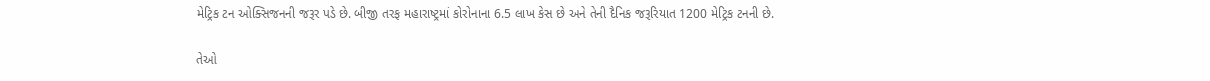મેટ્રિક ટન ઓક્સિજનની જરૂર પડે છે. બીજી તરફ મહારાષ્ટ્રમાં કોરોનાના 6.5 લાખ કેસ છે અને તેની દૈનિક જરૂરિયાત 1200 મેટ્રિક ટનની છે.

તેઓ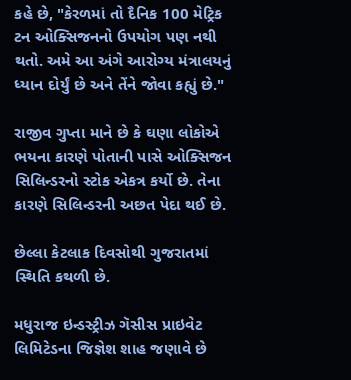કહે છે, "કેરળમાં તો દૈનિક 100 મેટ્રિક ટન ઓક્સિજનનો ઉપયોગ પણ નથી થતો. અમે આ અંગે આરોગ્ય મંત્રાલયનું ધ્યાન દોર્યું છે અને તેંને જોવા કહ્યું છે."

રાજીવ ગુપ્તા માને છે કે ઘણા લોકોએ ભયના કારણે પોતાની પાસે ઓક્સિજન સિલિન્ડરનો સ્ટોક એકત્ર કર્યો છે. તેના કારણે સિલિન્ડરની અછત પેદા થઈ છે.

છેલ્લા કેટલાક દિવસોથી ગુજરાતમાં સ્થિતિ કથળી છે.

મધુરાજ ઇન્ડસ્ટ્રીઝ ગૅસીસ પ્રાઇવેટ લિમિટેડના જિજ્ઞેશ શાહ જણાવે છે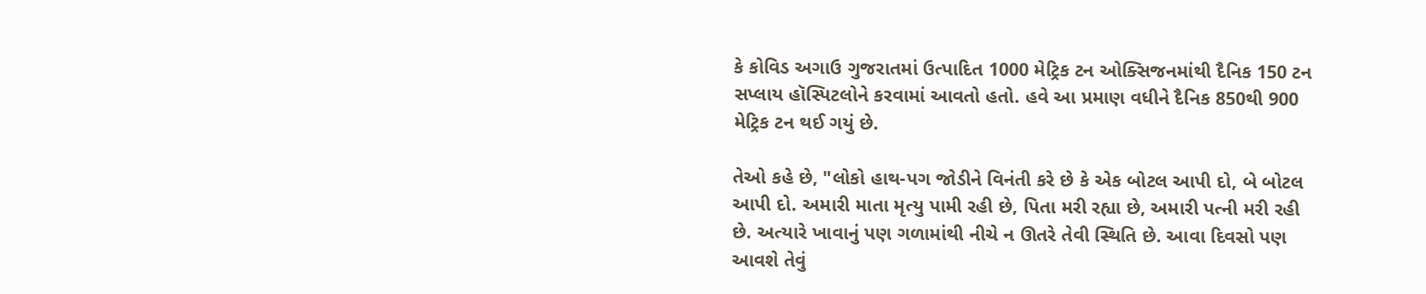કે કોવિડ અગાઉ ગુજરાતમાં ઉત્પાદિત 1000 મેટ્રિક ટન ઓક્સિજનમાંથી દૈનિક 150 ટન સપ્લાય હૉસ્પિટલોને કરવામાં આવતો હતો. હવે આ પ્રમાણ વધીને દૈનિક 850થી 900 મેટ્રિક ટન થઈ ગયું છે.

તેઓ કહે છે, "લોકો હાથ-પગ જોડીને વિનંતી કરે છે કે એક બોટલ આપી દો, બે બોટલ આપી દો. અમારી માતા મૃત્યુ પામી રહી છે, પિતા મરી રહ્યા છે, અમારી પત્ની મરી રહી છે. અત્યારે ખાવાનું પણ ગળામાંથી નીચે ન ઊતરે તેવી સ્થિતિ છે. આવા દિવસો પણ આવશે તેવું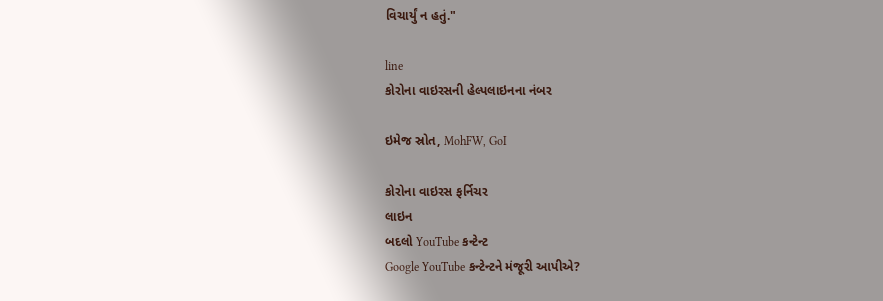વિચાર્યું ન હતું."

line
કોરોના વાઇરસની હેલ્પલાઇનના નંબર

ઇમેજ સ્રોત, MohFW, GoI

કોરોના વાઇરસ ફર્નિચર
લાઇન
બદલો YouTube કન્ટેન્ટ
Google YouTube કન્ટેન્ટને મંજૂરી આપીએ?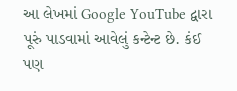આ લેખમાં Google YouTube દ્વારા પૂરું પાડવામાં આવેલું કન્ટેન્ટ છે. કંઈ પણ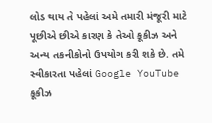લોડ થાય તે પહેલાં અમે તમારી મંજૂરી માટે પૂછીએ છીએ કારણ કે તેઓ કૂકીઝ અને અન્ય તકનીકોનો ઉપયોગ કરી શકે છે. તમે સ્વીકારતા પહેલાં Google YouTube કૂકીઝ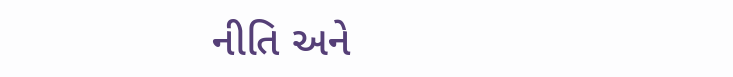નીતિ અને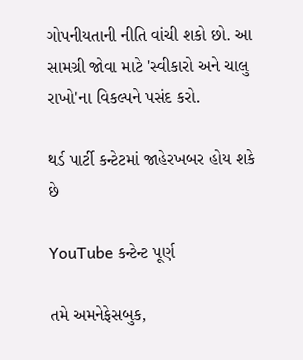ગોપનીયતાની નીતિ વાંચી શકો છો. આ સામગ્રી જોવા માટે 'સ્વીકારો અને ચાલુ રાખો'ના વિકલ્પને પસંદ કરો.

થર્ડ પાર્ટી કન્ટેટમાં જાહેરખબર હોય શકે છે

YouTube કન્ટેન્ટ પૂર્ણ

તમે અમનેફેસબુક,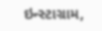ઇન્સ્ટાગ્રામ,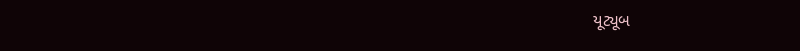યૂટ્યૂબ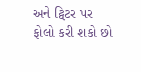અને ટ્વિટર પર ફોલો કરી શકો છો